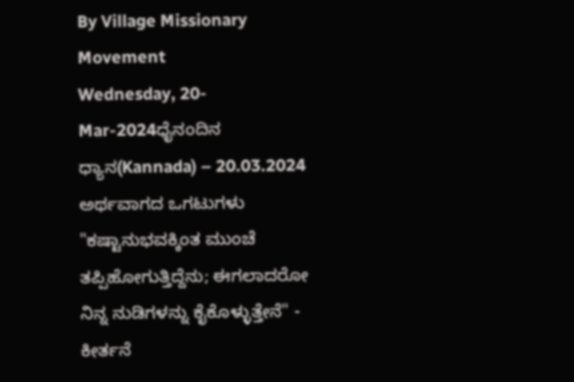By Village Missionary Movement
Wednesday, 20-Mar-2024ಧೈನಂದಿನ ಧ್ಯಾನ(Kannada) – 20.03.2024
ಅರ್ಥವಾಗದ ಒಗಟುಗಳು
"ಕಷ್ಟಾನುಭವಕ್ಕಿಂತ ಮುಂಚೆ ತಪ್ಪಿಹೋಗುತ್ತಿದ್ದೆನು; ಈಗಲಾದರೋ ನಿನ್ನ ನುಡಿಗಳನ್ನು ಕೈಕೊಳ್ಳುತ್ತೇನೆ" - ಕೀರ್ತನೆ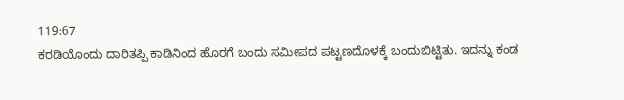119:67
ಕರಡಿಯೊಂದು ದಾರಿತಪ್ಪಿ ಕಾಡಿನಿಂದ ಹೊರಗೆ ಬಂದು ಸಮೀಪದ ಪಟ್ಟಣದೊಳಕ್ಕೆ ಬಂದುಬಿಟ್ಟಿತು. ಇದನ್ನು ಕಂಡ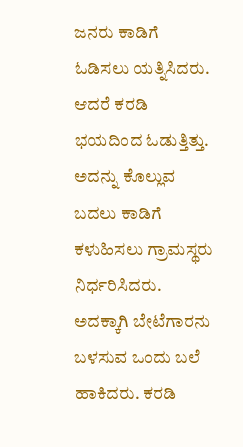ಜನರು ಕಾಡಿಗೆ ಓಡಿಸಲು ಯತ್ನಿಸಿದರು. ಆದರೆ ಕರಡಿ ಭಯದಿಂದ ಓಡುತ್ತಿತ್ತು. ಅದನ್ನು ಕೊಲ್ಲುವ ಬದಲು ಕಾಡಿಗೆ ಕಳುಹಿಸಲು ಗ್ರಾಮಸ್ಥರು ನಿರ್ಧರಿಸಿದರು. ಅದಕ್ಕಾಗಿ ಬೇಟೆಗಾರನು ಬಳಸುವ ಒಂದು ಬಲೆ ಹಾಕಿದರು. ಕರಡಿ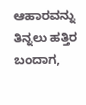ಆಹಾರವನ್ನು ತಿನ್ನಲು ಹತ್ತಿರ ಬಂದಾಗ,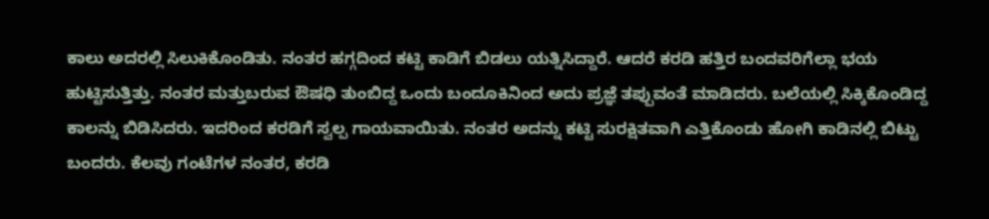ಕಾಲು ಅದರಲ್ಲಿ ಸಿಲುಕಿಕೊಂಡಿತು. ನಂತರ ಹಗ್ಗದಿಂದ ಕಟ್ಟಿ ಕಾಡಿಗೆ ಬಿಡಲು ಯತ್ನಿಸಿದ್ದಾರೆ. ಆದರೆ ಕರಡಿ ಹತ್ತಿರ ಬಂದವರಿಗೆಲ್ಲಾ ಭಯ ಹುಟ್ಟಿಸುತ್ತಿತ್ತು. ನಂತರ ಮತ್ತುಬರುವ ಔಷಧಿ ತುಂಬಿದ್ದ ಒಂದು ಬಂದೂಕಿನಿಂದ ಅದು ಪ್ರಜ್ಞೆ ತಪ್ಪುವಂತೆ ಮಾಡಿದರು. ಬಲೆಯಲ್ಲಿ ಸಿಕ್ಕಿಕೊಂಡಿದ್ದ ಕಾಲನ್ನು ಬಿಡಿಸಿದರು. ಇದರಿಂದ ಕರಡಿಗೆ ಸ್ವಲ್ಪ ಗಾಯವಾಯಿತು. ನಂತರ ಅದನ್ನು ಕಟ್ಟಿ ಸುರಕ್ಷಿತವಾಗಿ ಎತ್ತಿಕೊಂಡು ಹೋಗಿ ಕಾಡಿನಲ್ಲಿ ಬಿಟ್ಟು ಬಂದರು. ಕೆಲವು ಗಂಟೆಗಳ ನಂತರ, ಕರಡಿ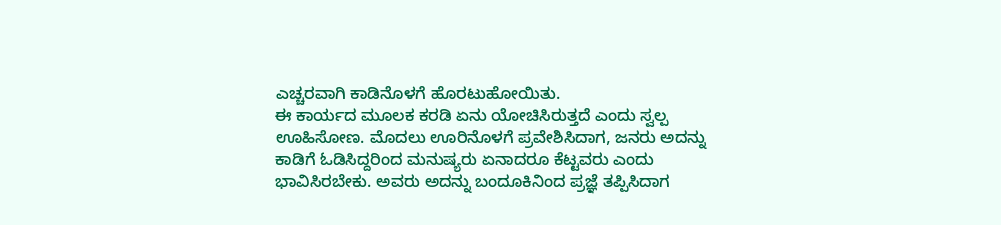ಎಚ್ಚರವಾಗಿ ಕಾಡಿನೊಳಗೆ ಹೊರಟುಹೋಯಿತು.
ಈ ಕಾರ್ಯದ ಮೂಲಕ ಕರಡಿ ಏನು ಯೋಚಿಸಿರುತ್ತದೆ ಎಂದು ಸ್ವಲ್ಪ ಊಹಿಸೋಣ. ಮೊದಲು ಊರಿನೊಳಗೆ ಪ್ರವೇಶಿಸಿದಾಗ, ಜನರು ಅದನ್ನು ಕಾಡಿಗೆ ಓಡಿಸಿದ್ದರಿಂದ ಮನುಷ್ಯರು ಏನಾದರೂ ಕೆಟ್ಟವರು ಎಂದು ಭಾವಿಸಿರಬೇಕು. ಅವರು ಅದನ್ನು ಬಂದೂಕಿನಿಂದ ಪ್ರಜ್ಞೆ ತಪ್ಪಿಸಿದಾಗ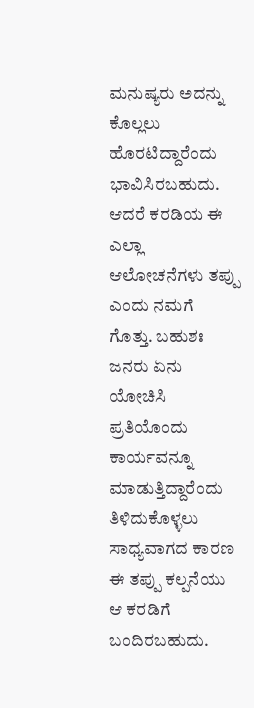ಮನುಷ್ಯರು ಅದನ್ನು ಕೊಲ್ಲಲು ಹೊರಟಿದ್ದಾರೆಂದು ಭಾವಿಸಿರಬಹುದು. ಆದರೆ ಕರಡಿಯ ಈ ಎಲ್ಲಾ ಆಲೋಚನೆಗಳು ತಪ್ಪು ಎಂದು ನಮಗೆ ಗೊತ್ತು. ಬಹುಶಃ ಜನರು ಏನು ಯೋಚಿಸಿ ಪ್ರತಿಯೊಂದು ಕಾರ್ಯವನ್ನೂ ಮಾಡುತ್ತಿದ್ದಾರೆಂದು ತಿಳಿದುಕೊಳ್ಳಲು ಸಾಧ್ಯವಾಗದ ಕಾರಣ ಈ ತಪ್ಪು ಕಲ್ಪನೆಯು ಆ ಕರಡಿಗೆ ಬಂದಿರಬಹುದು.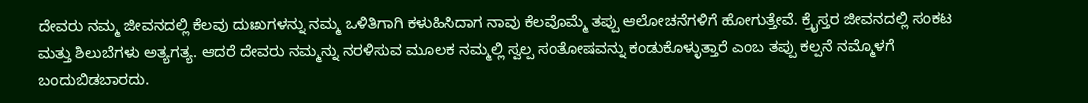ದೇವರು ನಮ್ಮ ಜೀವನದಲ್ಲಿ ಕೆಲವು ದುಃಖಗಳನ್ನು ನಮ್ಮ ಒಳಿತಿಗಾಗಿ ಕಳುಹಿಸಿದಾಗ ನಾವು ಕೆಲವೊಮ್ಮೆ ತಪ್ಪು ಆಲೋಚನೆಗಳಿಗೆ ಹೋಗುತ್ತೇವೆ. ಕ್ರೈಸ್ತರ ಜೀವನದಲ್ಲಿ ಸಂಕಟ ಮತ್ತು ಶಿಲುಬೆಗಳು ಅತ್ಯಗತ್ಯ. ಆದರೆ ದೇವರು ನಮ್ಮನ್ನು ನರಳಿಸುವ ಮೂಲಕ ನಮ್ಮಲ್ಲಿ ಸ್ವಲ್ಪ ಸಂತೋಷವನ್ನು ಕಂಡುಕೊಳ್ಳುತ್ತಾರೆ ಎಂಬ ತಪ್ಪು ಕಲ್ಪನೆ ನಮ್ಮೊಳಗೆ ಬಂದುಬಿಡಬಾರದು.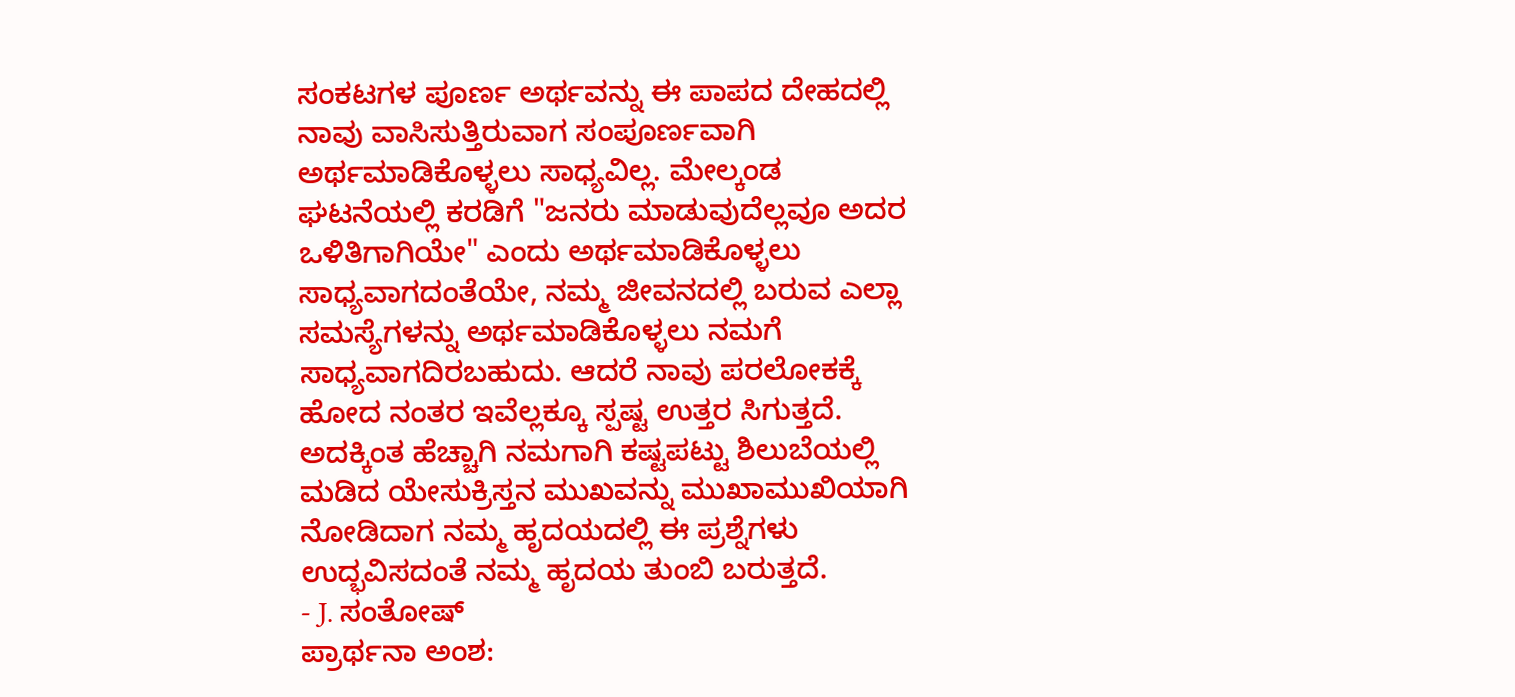ಸಂಕಟಗಳ ಪೂರ್ಣ ಅರ್ಥವನ್ನು ಈ ಪಾಪದ ದೇಹದಲ್ಲಿ ನಾವು ವಾಸಿಸುತ್ತಿರುವಾಗ ಸಂಪೂರ್ಣವಾಗಿ ಅರ್ಥಮಾಡಿಕೊಳ್ಳಲು ಸಾಧ್ಯವಿಲ್ಲ. ಮೇಲ್ಕಂಡ ಘಟನೆಯಲ್ಲಿ ಕರಡಿಗೆ "ಜನರು ಮಾಡುವುದೆಲ್ಲವೂ ಅದರ ಒಳಿತಿಗಾಗಿಯೇ" ಎಂದು ಅರ್ಥಮಾಡಿಕೊಳ್ಳಲು ಸಾಧ್ಯವಾಗದಂತೆಯೇ, ನಮ್ಮ ಜೀವನದಲ್ಲಿ ಬರುವ ಎಲ್ಲಾ ಸಮಸ್ಯೆಗಳನ್ನು ಅರ್ಥಮಾಡಿಕೊಳ್ಳಲು ನಮಗೆ ಸಾಧ್ಯವಾಗದಿರಬಹುದು. ಆದರೆ ನಾವು ಪರಲೋಕಕ್ಕೆ ಹೋದ ನಂತರ ಇವೆಲ್ಲಕ್ಕೂ ಸ್ಪಷ್ಟ ಉತ್ತರ ಸಿಗುತ್ತದೆ. ಅದಕ್ಕಿಂತ ಹೆಚ್ಚಾಗಿ ನಮಗಾಗಿ ಕಷ್ಟಪಟ್ಟು ಶಿಲುಬೆಯಲ್ಲಿ ಮಡಿದ ಯೇಸುಕ್ರಿಸ್ತನ ಮುಖವನ್ನು ಮುಖಾಮುಖಿಯಾಗಿ ನೋಡಿದಾಗ ನಮ್ಮ ಹೃದಯದಲ್ಲಿ ಈ ಪ್ರಶ್ನೆಗಳು ಉದ್ಭವಿಸದಂತೆ ನಮ್ಮ ಹೃದಯ ತುಂಬಿ ಬರುತ್ತದೆ.
- J. ಸಂತೋಷ್
ಪ್ರಾರ್ಥನಾ ಅಂಶ: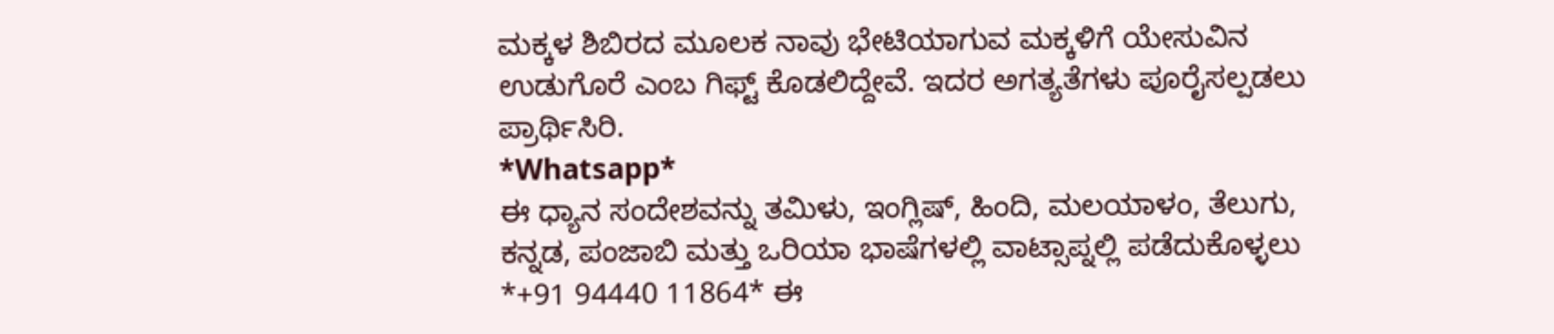ಮಕ್ಕಳ ಶಿಬಿರದ ಮೂಲಕ ನಾವು ಭೇಟಿಯಾಗುವ ಮಕ್ಕಳಿಗೆ ಯೇಸುವಿನ ಉಡುಗೊರೆ ಎಂಬ ಗಿಫ್ಟ್ ಕೊಡಲಿದ್ದೇವೆ. ಇದರ ಅಗತ್ಯತೆಗಳು ಪೂರೈಸಲ್ಪಡಲು ಪ್ರಾರ್ಥಿಸಿರಿ.
*Whatsapp*
ಈ ಧ್ಯಾನ ಸಂದೇಶವನ್ನು ತಮಿಳು, ಇಂಗ್ಲಿಷ್, ಹಿಂದಿ, ಮಲಯಾಳಂ, ತೆಲುಗು, ಕನ್ನಡ, ಪಂಜಾಬಿ ಮತ್ತು ಒರಿಯಾ ಭಾಷೆಗಳಲ್ಲಿ ವಾಟ್ಸಾಪ್ನಲ್ಲಿ ಪಡೆದುಕೊಳ್ಳಲು *+91 94440 11864* ಈ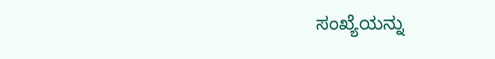ಸಂಖ್ಯೆಯನ್ನು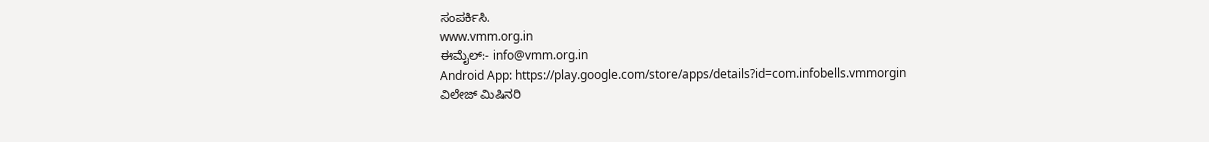ಸಂಪರ್ಕಿಸಿ.
www.vmm.org.in
ಈಮೈಲ್:- info@vmm.org.in
Android App: https://play.google.com/store/apps/details?id=com.infobells.vmmorgin
ವಿಲೇಜ್ ಮಿಷಿನರಿ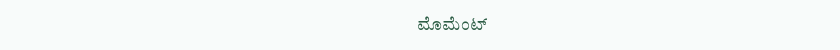ಮೊಮೆಂಟ್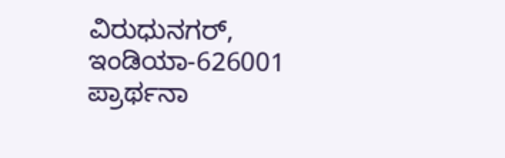ವಿರುಧುನಗರ್, ಇಂಡಿಯಾ-626001
ಪ್ರಾರ್ಥನಾ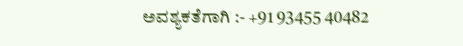ಅವಶ್ಯಕತೆಗಾಗಿ :- +91 93455 40482